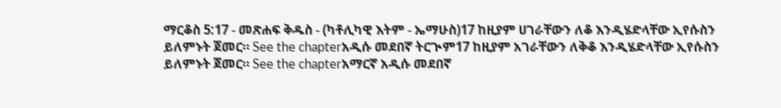ማርቆስ 5:17 - መጽሐፍ ቅዱስ - (ካቶሊካዊ እትም - ኤማሁስ)17 ከዚያም ሀገራቸውን ለቆ እንዲሄድላቸው ኢየሱስን ይለምኑት ጀመር። See the chapterአዲሱ መደበኛ ትርጒም17 ከዚያም አገራቸውን ለቅቆ እንዲሄድላቸው ኢየሱስን ይለምኑት ጀመር። See the chapterአማርኛ አዲሱ መደበኛ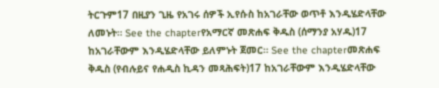ትርጉም17 በዚያን ጊዜ የአገሩ ሰዎች ኢየሱስ ከአገራቸው ወጥቶ እንዲሄድላቸው ለመኑት። See the chapterየአማርኛ መጽሐፍ ቅዱስ (ሰማንያ አሃዱ)17 ከአገራቸውም እንዲሄድላቸው ይለምኑት ጀመር። See the chapterመጽሐፍ ቅዱስ (የብሉይና የሐዲስ ኪዳን መጻሕፍት)17 ከአገራቸውም እንዲሄድላቸው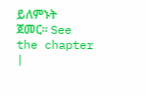ይለምኑት ጀመር። See the chapter |